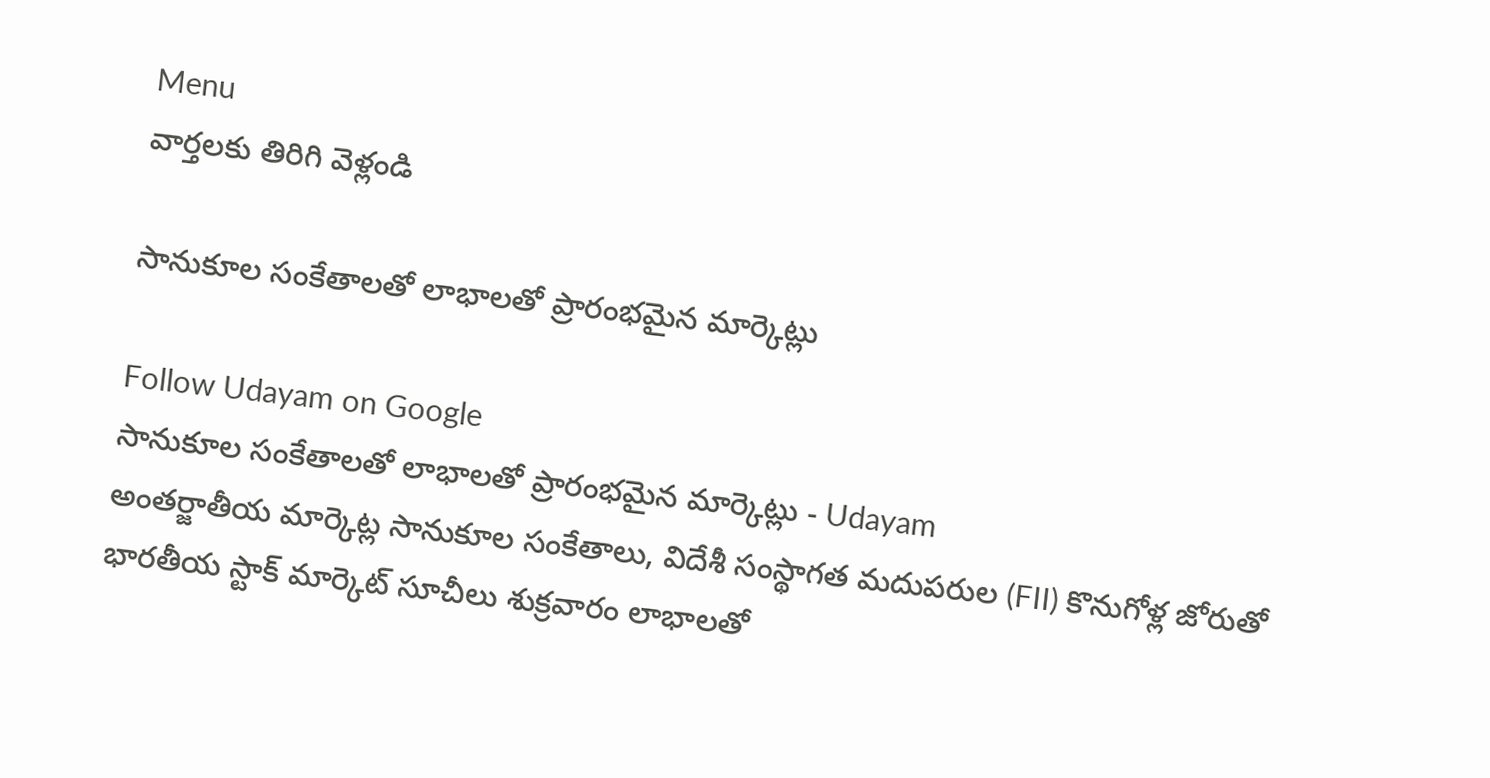Menu
వార్తలకు తిరిగి వెళ్లండి

సానుకూల సంకేతాలతో లాభాలతో ప్రారంభమైన మార్కెట్లు

Follow Udayam on Google
సానుకూల సంకేతాలతో లాభాలతో ప్రారంభమైన మార్కెట్లు - Udayam
అంతర్జాతీయ మార్కెట్ల సానుకూల సంకేతాలు, విదేశీ సంస్థాగత మదుపరుల (FII) కొనుగోళ్ల జోరుతో భారతీయ స్టాక్ మార్కెట్ సూచీలు శుక్రవారం లాభాలతో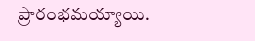ప్రారంభమయ్యాయి.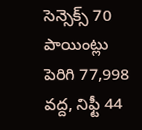సెన్సెక్స్ 70 పాయింట్లు పెరిగి 77,998 వద్ద, నిఫ్టీ 44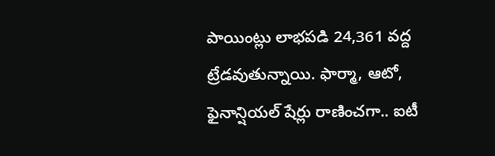పాయింట్లు లాభపడి 24,361 వద్ద ట్రేడవుతున్నాయి. ఫార్మా, ఆటో, ఫైనాన్షియల్ షేర్లు రాణించగా.. ఐటీ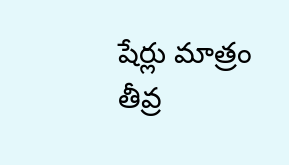షేర్లు మాత్రం తీవ్ర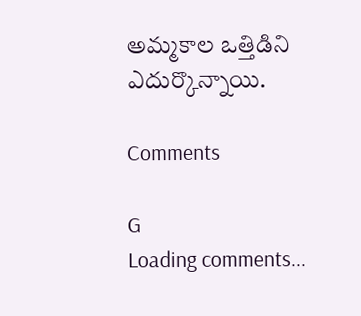అమ్మకాల ఒత్తిడిని ఎదుర్కొన్నాయి.

Comments

G
Loading comments...